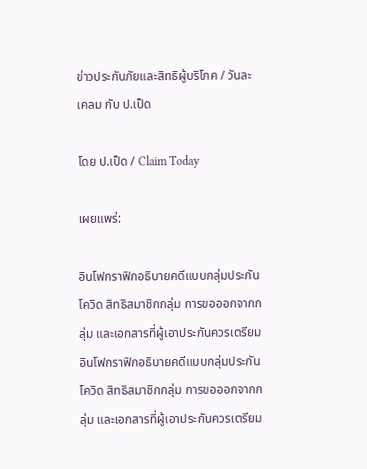ข่าวประกันภัยและสิทธิผู้บริโภค / วันละเคลม กับ ป.เป็ด

โดย ป.เป็ด / Claim Today

เผยแพร่:

อินโฟกราฟิกอธิบายคดีแบบกลุ่มประกันโควิด สิทธิสมาชิกกลุ่ม การขอออกจากกลุ่ม และเอกสารที่ผู้เอาประกันควรเตรียม
อินโฟกราฟิกอธิบายคดีแบบกลุ่มประกันโควิด สิทธิสมาชิกกลุ่ม การขอออกจากกลุ่ม และเอกสารที่ผู้เอาประกันควรเตรียม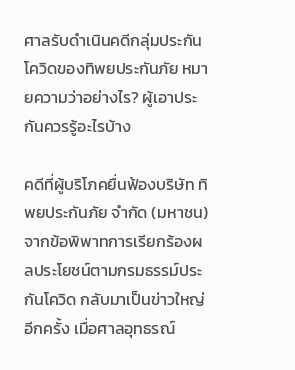ศาลรับดำเนินคดีกลุ่มประกันโควิดของทิพยประกันภัย หมายความว่าอย่างไร? ผู้เอาประกันควรรู้อะไรบ้าง

คดีที่ผู้บริโภคยื่นฟ้องบริษัท ทิพยประกันภัย จำกัด (มหาชน) จากข้อพิพาทการเรียกร้องผลประโยชน์ตามกรมธรรม์ประกันโควิด กลับมาเป็นข่าวใหญ่อีกครั้ง เมื่อศาลอุทธรณ์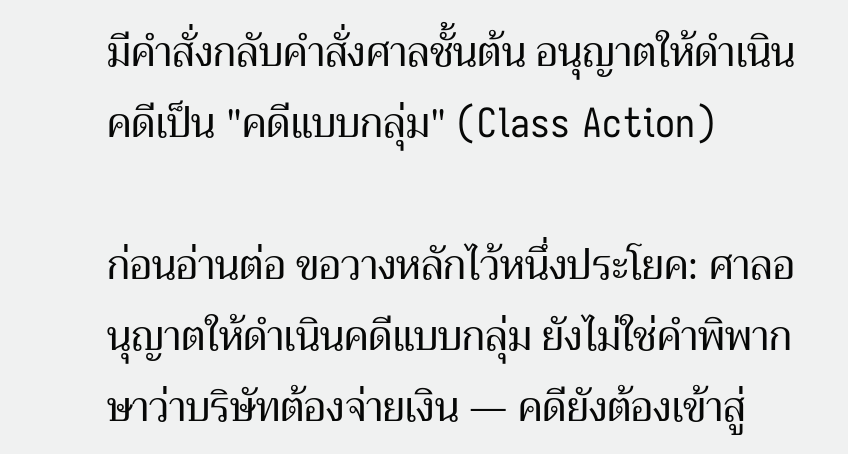มีคำสั่งกลับคำสั่งศาลชั้นต้น อนุญาตให้ดำเนินคดีเป็น "คดีแบบกลุ่ม" (Class Action)

ก่อนอ่านต่อ ขอวางหลักไว้หนึ่งประโยค: ศาลอนุญาตให้ดำเนินคดีแบบกลุ่ม ยังไม่ใช่คำพิพากษาว่าบริษัทต้องจ่ายเงิน — คดียังต้องเข้าสู่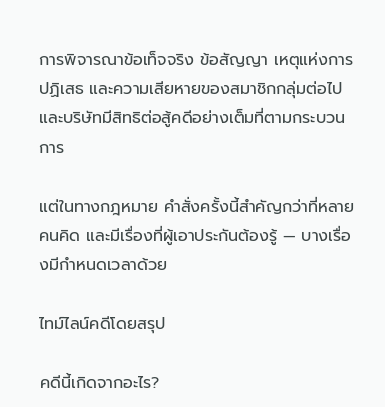การพิจารณาข้อเท็จจริง ข้อสัญญา เหตุแห่งการปฏิเสธ และความเสียหายของสมาชิกกลุ่มต่อไป และบริษัทมีสิทธิต่อสู้คดีอย่างเต็มที่ตามกระบวนการ

แต่ในทางกฎหมาย คำสั่งครั้งนี้สำคัญกว่าที่หลายคนคิด และมีเรื่องที่ผู้เอาประกันต้องรู้ — บางเรื่องมีกำหนดเวลาด้วย

ไทม์ไลน์คดีโดยสรุป

คดีนี้เกิดจากอะไร?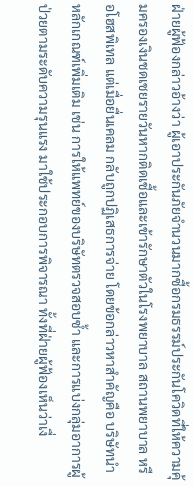ฝ่ายผู้ฟ้องกล่าวอ้างว่า ผู้เอาประกันภัยจำนวนมากซื้อกรมธรรม์ประกันโควิดที่ให้ความคุ้มครองเงินชดเชยรายวันหากติดเชื้อและเข้ารักษาตัวในโรงพยาบาล สถานพยาบาล หรือโฮสพิเทล แต่เมื่อยื่นเคลม กลับถูกปฏิเสธการจ่าย โดยข้อกล่าวหาสำคัญคือ บริษัทนำหลักเกณฑ์เพิ่มเติม เช่น การให้แพทย์ของบริษัทตรวจสอบซ้ำ และการแบ่งกลุ่มอาการผู้ป่วยตามระดับความรุนแรง มาใช้ประกอบการพิจารณา ทั้งที่ฝ่ายผู้ฟ้องเห็นว่าเงื่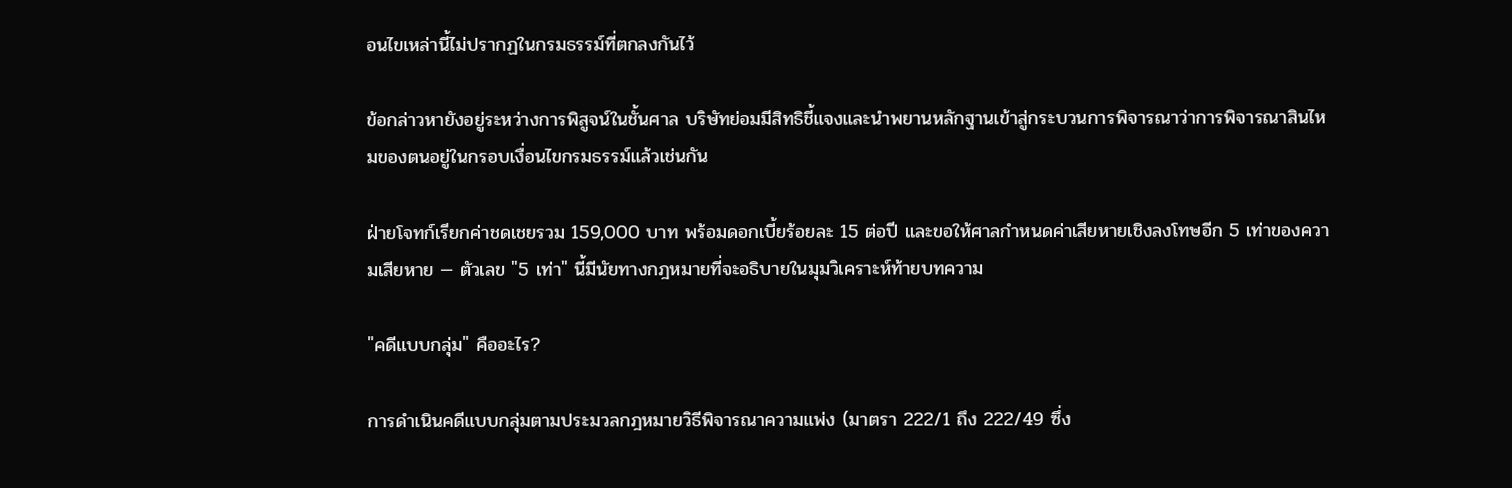อนไขเหล่านี้ไม่ปรากฏในกรมธรรม์ที่ตกลงกันไว้

ข้อกล่าวหายังอยู่ระหว่างการพิสูจน์ในชั้นศาล บริษัทย่อมมีสิทธิชี้แจงและนำพยานหลักฐานเข้าสู่กระบวนการพิจารณาว่าการพิจารณาสินไหมของตนอยู่ในกรอบเงื่อนไขกรมธรรม์แล้วเช่นกัน

ฝ่ายโจทก์เรียกค่าชดเชยรวม 159,000 บาท พร้อมดอกเบี้ยร้อยละ 15 ต่อปี และขอให้ศาลกำหนดค่าเสียหายเชิงลงโทษอีก 5 เท่าของความเสียหาย — ตัวเลข "5 เท่า" นี้มีนัยทางกฎหมายที่จะอธิบายในมุมวิเคราะห์ท้ายบทความ

"คดีแบบกลุ่ม" คืออะไร?

การดำเนินคดีแบบกลุ่มตามประมวลกฎหมายวิธีพิจารณาความแพ่ง (มาตรา 222/1 ถึง 222/49 ซึ่ง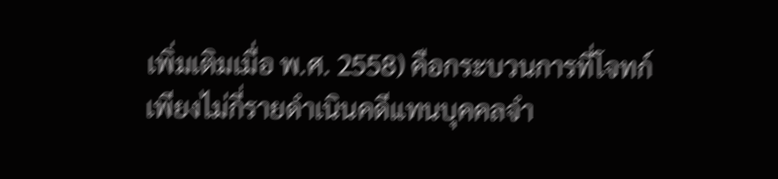เพิ่มเติมเมื่อ พ.ศ. 2558) คือกระบวนการที่โจทก์เพียงไม่กี่รายดำเนินคดีแทนบุคคลจำ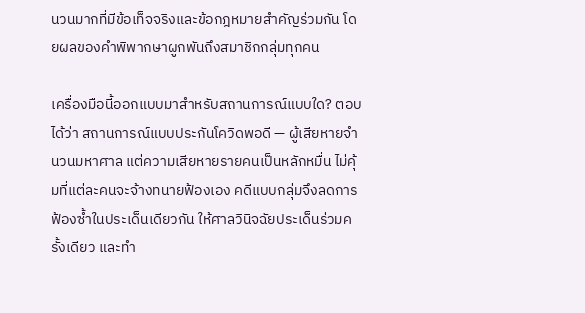นวนมากที่มีข้อเท็จจริงและข้อกฎหมายสำคัญร่วมกัน โดยผลของคำพิพากษาผูกพันถึงสมาชิกกลุ่มทุกคน

เครื่องมือนี้ออกแบบมาสำหรับสถานการณ์แบบใด? ตอบได้ว่า สถานการณ์แบบประกันโควิดพอดี — ผู้เสียหายจำนวนมหาศาล แต่ความเสียหายรายคนเป็นหลักหมื่น ไม่คุ้มที่แต่ละคนจะจ้างทนายฟ้องเอง คดีแบบกลุ่มจึงลดการฟ้องซ้ำในประเด็นเดียวกัน ให้ศาลวินิจฉัยประเด็นร่วมครั้งเดียว และทำ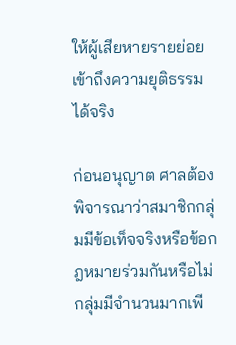ให้ผู้เสียหายรายย่อยเข้าถึงความยุติธรรมได้จริง

ก่อนอนุญาต ศาลต้องพิจารณาว่าสมาชิกกลุ่มมีข้อเท็จจริงหรือข้อกฎหมายร่วมกันหรือไม่ กลุ่มมีจำนวนมากเพี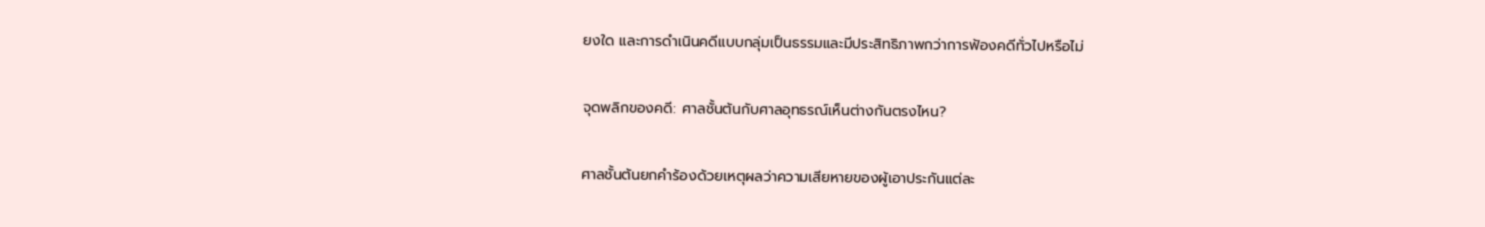ยงใด และการดำเนินคดีแบบกลุ่มเป็นธรรมและมีประสิทธิภาพกว่าการฟ้องคดีทั่วไปหรือไม่

จุดพลิกของคดี: ศาลชั้นต้นกับศาลอุทธรณ์เห็นต่างกันตรงไหน?

ศาลชั้นต้นยกคำร้องด้วยเหตุผลว่าความเสียหายของผู้เอาประกันแต่ละ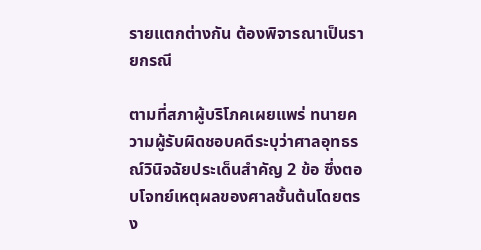รายแตกต่างกัน ต้องพิจารณาเป็นรายกรณี

ตามที่สภาผู้บริโภคเผยแพร่ ทนายความผู้รับผิดชอบคดีระบุว่าศาลอุทธรณ์วินิจฉัยประเด็นสำคัญ 2 ข้อ ซึ่งตอบโจทย์เหตุผลของศาลชั้นต้นโดยตรง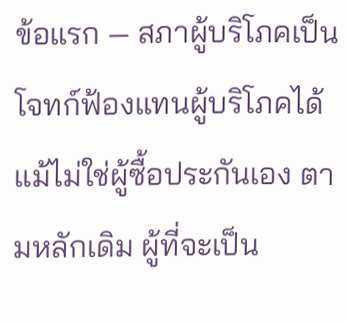ข้อแรก — สภาผู้บริโภคเป็นโจทก์ฟ้องแทนผู้บริโภคได้ แม้ไม่ใช่ผู้ซื้อประกันเอง ตามหลักเดิม ผู้ที่จะเป็น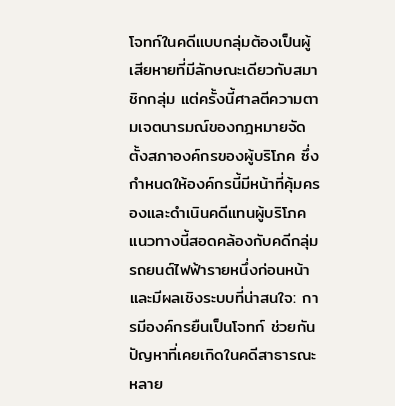โจทก์ในคดีแบบกลุ่มต้องเป็นผู้เสียหายที่มีลักษณะเดียวกับสมาชิกกลุ่ม แต่ครั้งนี้ศาลตีความตามเจตนารมณ์ของกฎหมายจัดตั้งสภาองค์กรของผู้บริโภค ซึ่งกำหนดให้องค์กรนี้มีหน้าที่คุ้มครองและดำเนินคดีแทนผู้บริโภค แนวทางนี้สอดคล้องกับคดีกลุ่มรถยนต์ไฟฟ้ารายหนึ่งก่อนหน้า และมีผลเชิงระบบที่น่าสนใจ: การมีองค์กรยืนเป็นโจทก์ ช่วยกันปัญหาที่เคยเกิดในคดีสาธารณะหลาย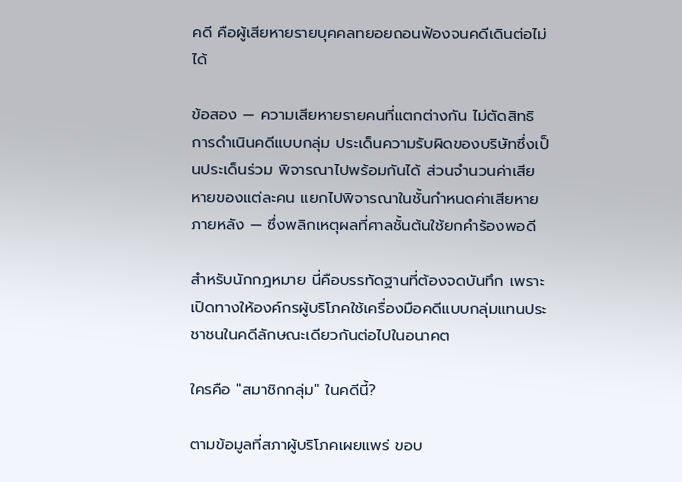คดี คือผู้เสียหายรายบุคคลทยอยถอนฟ้องจนคดีเดินต่อไม่ได้

ข้อสอง — ความเสียหายรายคนที่แตกต่างกัน ไม่ตัดสิทธิการดำเนินคดีแบบกลุ่ม ประเด็นความรับผิดของบริษัทซึ่งเป็นประเด็นร่วม พิจารณาไปพร้อมกันได้ ส่วนจำนวนค่าเสียหายของแต่ละคน แยกไปพิจารณาในชั้นกำหนดค่าเสียหายภายหลัง — ซึ่งพลิกเหตุผลที่ศาลชั้นต้นใช้ยกคำร้องพอดี

สำหรับนักกฎหมาย นี่คือบรรทัดฐานที่ต้องจดบันทึก เพราะเปิดทางให้องค์กรผู้บริโภคใช้เครื่องมือคดีแบบกลุ่มแทนประชาชนในคดีลักษณะเดียวกันต่อไปในอนาคต

ใครคือ "สมาชิกกลุ่ม" ในคดีนี้?

ตามข้อมูลที่สภาผู้บริโภคเผยแพร่ ขอบ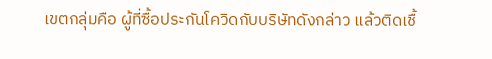เขตกลุ่มคือ ผู้ที่ซื้อประกันโควิดกับบริษัทดังกล่าว แล้วติดเชื้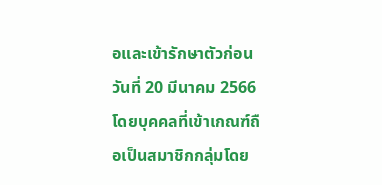อและเข้ารักษาตัวก่อนวันที่ 20 มีนาคม 2566 โดยบุคคลที่เข้าเกณฑ์ถือเป็นสมาชิกกลุ่มโดย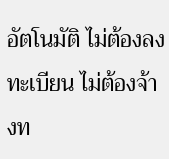อัตโนมัติ ไม่ต้องลงทะเบียน ไม่ต้องจ้างท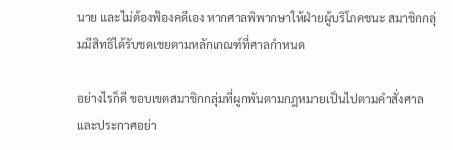นาย และไม่ต้องฟ้องคดีเอง หากศาลพิพากษาให้ฝ่ายผู้บริโภคชนะ สมาชิกกลุ่มมีสิทธิได้รับชดเชยตามหลักเกณฑ์ที่ศาลกำหนด

อย่างไรก็ดี ขอบเขตสมาชิกกลุ่มที่ผูกพันตามกฎหมายเป็นไปตามคำสั่งศาลและประกาศอย่า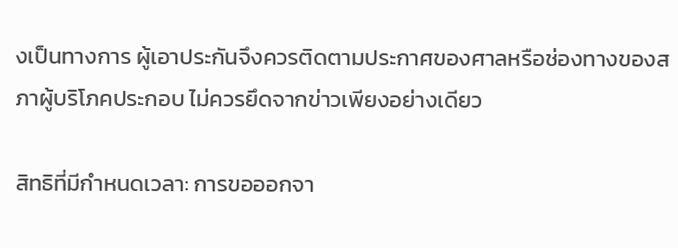งเป็นทางการ ผู้เอาประกันจึงควรติดตามประกาศของศาลหรือช่องทางของสภาผู้บริโภคประกอบ ไม่ควรยึดจากข่าวเพียงอย่างเดียว

สิทธิที่มีกำหนดเวลา: การขอออกจา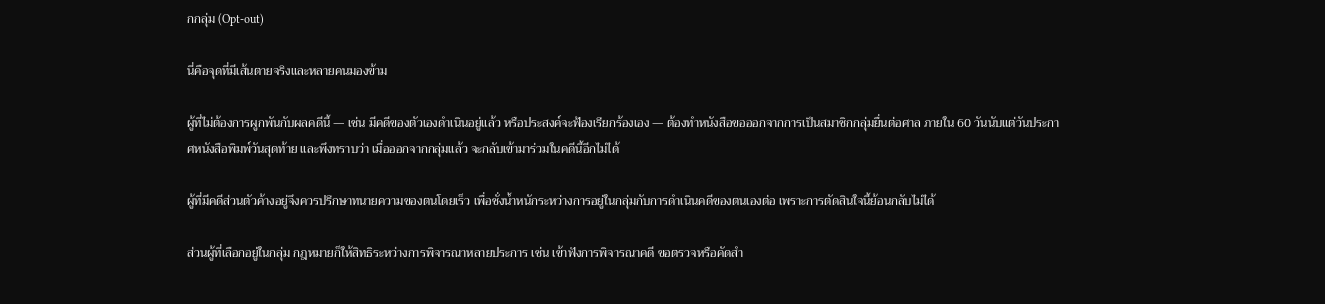กกลุ่ม (Opt-out)

นี่คือจุดที่มีเส้นตายจริงและหลายคนมองข้าม

ผู้ที่ไม่ต้องการผูกพันกับผลคดีนี้ — เช่น มีคดีของตัวเองดำเนินอยู่แล้ว หรือประสงค์จะฟ้องเรียกร้องเอง — ต้องทำหนังสือขอออกจากการเป็นสมาชิกกลุ่มยื่นต่อศาล ภายใน 60 วันนับแต่วันประกาศหนังสือพิมพ์วันสุดท้าย และพึงทราบว่า เมื่อออกจากกลุ่มแล้ว จะกลับเข้ามาร่วมในคดีนี้อีกไม่ได้

ผู้ที่มีคดีส่วนตัวค้างอยู่จึงควรปรึกษาทนายความของตนโดยเร็ว เพื่อชั่งน้ำหนักระหว่างการอยู่ในกลุ่มกับการดำเนินคดีของตนเองต่อ เพราะการตัดสินใจนี้ย้อนกลับไม่ได้

ส่วนผู้ที่เลือกอยู่ในกลุ่ม กฎหมายก็ให้สิทธิระหว่างการพิจารณาหลายประการ เช่น เข้าฟังการพิจารณาคดี ขอตรวจหรือคัดสำ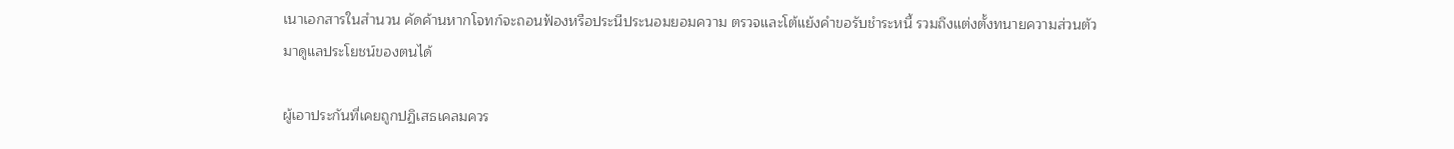เนาเอกสารในสำนวน คัดค้านหากโจทก์จะถอนฟ้องหรือประนีประนอมยอมความ ตรวจและโต้แย้งคำขอรับชำระหนี้ รวมถึงแต่งตั้งทนายความส่วนตัวมาดูแลประโยชน์ของตนได้

ผู้เอาประกันที่เคยถูกปฏิเสธเคลมควร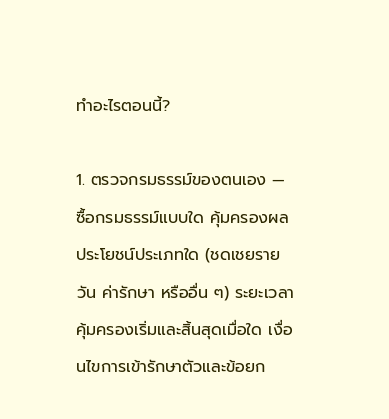ทำอะไรตอนนี้?

1. ตรวจกรมธรรม์ของตนเอง — ซื้อกรมธรรม์แบบใด คุ้มครองผลประโยชน์ประเภทใด (ชดเชยรายวัน ค่ารักษา หรืออื่น ๆ) ระยะเวลาคุ้มครองเริ่มและสิ้นสุดเมื่อใด เงื่อนไขการเข้ารักษาตัวและข้อยก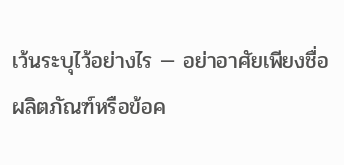เว้นระบุไว้อย่างไร — อย่าอาศัยเพียงชื่อผลิตภัณฑ์หรือข้อค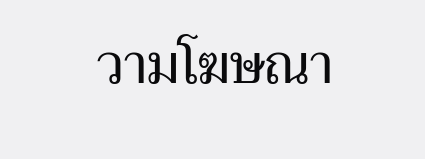วามโฆษณา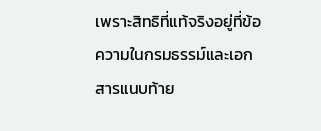เพราะสิทธิที่แท้จริงอยู่ที่ข้อความในกรมธรรม์และเอกสารแนบท้าย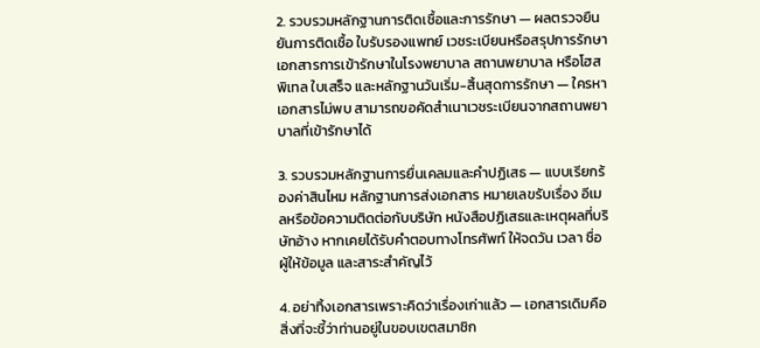2. รวบรวมหลักฐานการติดเชื้อและการรักษา — ผลตรวจยืนยันการติดเชื้อ ใบรับรองแพทย์ เวชระเบียนหรือสรุปการรักษา เอกสารการเข้ารักษาในโรงพยาบาล สถานพยาบาล หรือโฮสพิเทล ใบเสร็จ และหลักฐานวันเริ่ม-สิ้นสุดการรักษา — ใครหาเอกสารไม่พบ สามารถขอคัดสำเนาเวชระเบียนจากสถานพยาบาลที่เข้ารักษาได้

3. รวบรวมหลักฐานการยื่นเคลมและคำปฏิเสธ — แบบเรียกร้องค่าสินไหม หลักฐานการส่งเอกสาร หมายเลขรับเรื่อง อีเมลหรือข้อความติดต่อกับบริษัท หนังสือปฏิเสธและเหตุผลที่บริษัทอ้าง หากเคยได้รับคำตอบทางโทรศัพท์ ให้จดวัน เวลา ชื่อผู้ให้ข้อมูล และสาระสำคัญไว้

4. อย่าทิ้งเอกสารเพราะคิดว่าเรื่องเก่าแล้ว — เอกสารเดิมคือสิ่งที่จะชี้ว่าท่านอยู่ในขอบเขตสมาชิก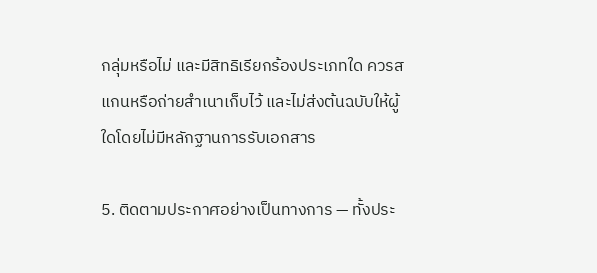กลุ่มหรือไม่ และมีสิทธิเรียกร้องประเภทใด ควรสแกนหรือถ่ายสำเนาเก็บไว้ และไม่ส่งต้นฉบับให้ผู้ใดโดยไม่มีหลักฐานการรับเอกสาร

5. ติดตามประกาศอย่างเป็นทางการ — ทั้งประ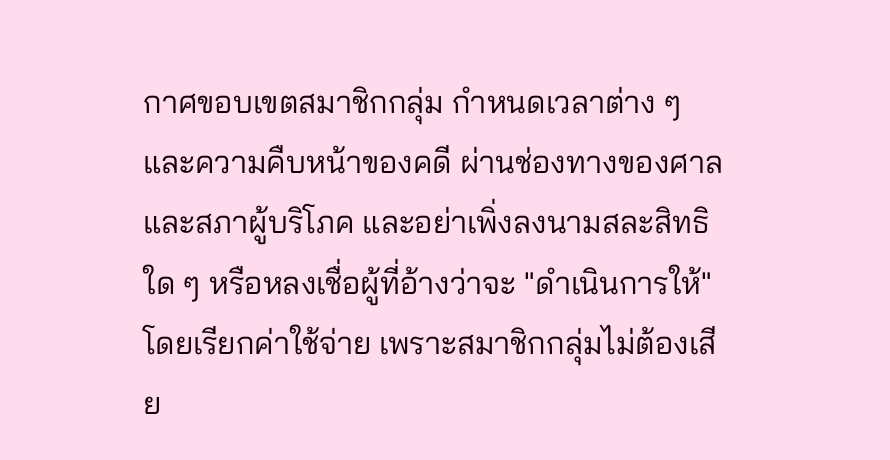กาศขอบเขตสมาชิกกลุ่ม กำหนดเวลาต่าง ๆ และความคืบหน้าของคดี ผ่านช่องทางของศาลและสภาผู้บริโภค และอย่าเพิ่งลงนามสละสิทธิใด ๆ หรือหลงเชื่อผู้ที่อ้างว่าจะ "ดำเนินการให้" โดยเรียกค่าใช้จ่าย เพราะสมาชิกกลุ่มไม่ต้องเสีย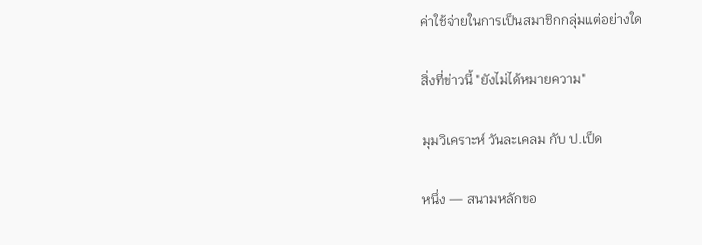ค่าใช้จ่ายในการเป็นสมาชิกกลุ่มแต่อย่างใด

สิ่งที่ข่าวนี้ "ยังไม่ได้หมายความ"

มุมวิเคราะห์ วันละเคลม กับ ป.เป็ด

หนึ่ง — สนามหลักขอ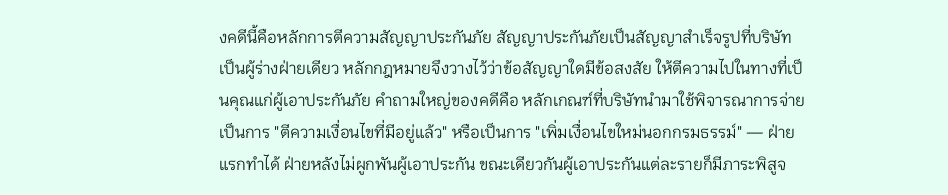งคดีนี้คือหลักการตีความสัญญาประกันภัย สัญญาประกันภัยเป็นสัญญาสำเร็จรูปที่บริษัทเป็นผู้ร่างฝ่ายเดียว หลักกฎหมายจึงวางไว้ว่าข้อสัญญาใดมีข้อสงสัย ให้ตีความไปในทางที่เป็นคุณแก่ผู้เอาประกันภัย คำถามใหญ่ของคดีคือ หลักเกณฑ์ที่บริษัทนำมาใช้พิจารณาการจ่าย เป็นการ "ตีความเงื่อนไขที่มีอยู่แล้ว" หรือเป็นการ "เพิ่มเงื่อนไขใหม่นอกกรมธรรม์" — ฝ่ายแรกทำได้ ฝ่ายหลังไม่ผูกพันผู้เอาประกัน ขณะเดียวกันผู้เอาประกันแต่ละรายก็มีภาระพิสูจ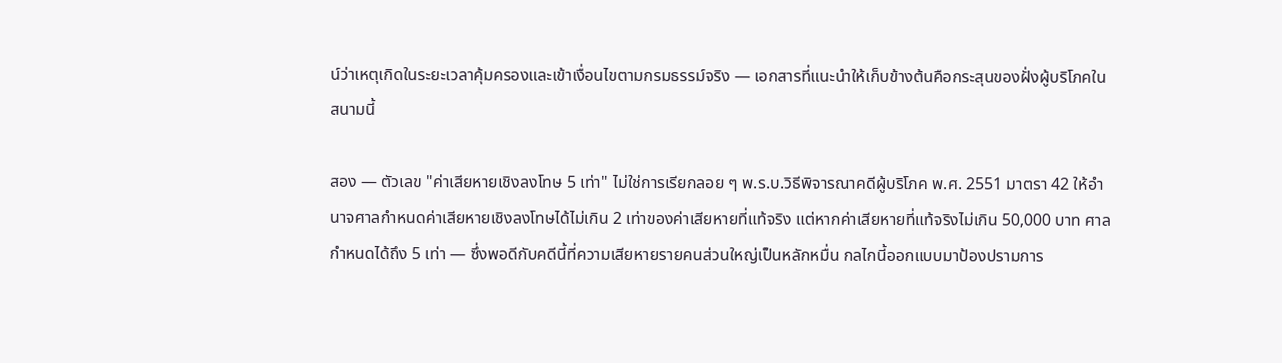น์ว่าเหตุเกิดในระยะเวลาคุ้มครองและเข้าเงื่อนไขตามกรมธรรม์จริง — เอกสารที่แนะนำให้เก็บข้างต้นคือกระสุนของฝั่งผู้บริโภคในสนามนี้

สอง — ตัวเลข "ค่าเสียหายเชิงลงโทษ 5 เท่า" ไม่ใช่การเรียกลอย ๆ พ.ร.บ.วิธีพิจารณาคดีผู้บริโภค พ.ศ. 2551 มาตรา 42 ให้อำนาจศาลกำหนดค่าเสียหายเชิงลงโทษได้ไม่เกิน 2 เท่าของค่าเสียหายที่แท้จริง แต่หากค่าเสียหายที่แท้จริงไม่เกิน 50,000 บาท ศาลกำหนดได้ถึง 5 เท่า — ซึ่งพอดีกับคดีนี้ที่ความเสียหายรายคนส่วนใหญ่เป็นหลักหมื่น กลไกนี้ออกแบบมาป้องปรามการ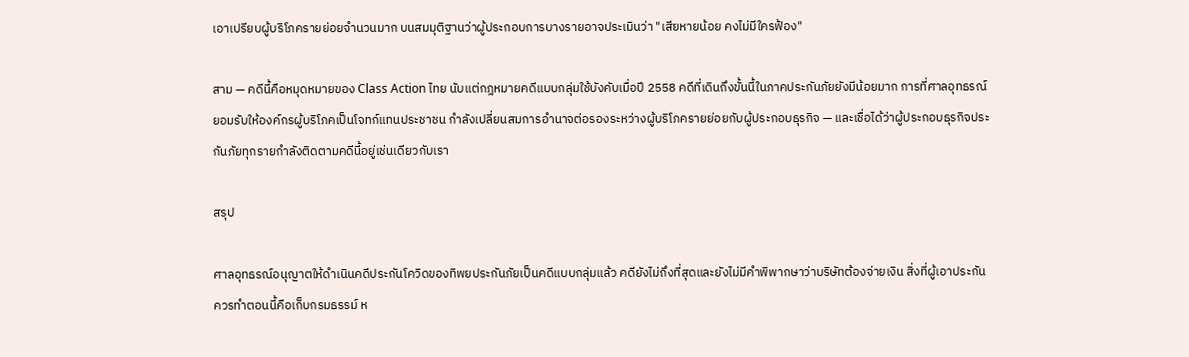เอาเปรียบผู้บริโภครายย่อยจำนวนมาก บนสมมุติฐานว่าผู้ประกอบการบางรายอาจประเมินว่า "เสียหายน้อย คงไม่มีใครฟ้อง"

สาม — คดีนี้คือหมุดหมายของ Class Action ไทย นับแต่กฎหมายคดีแบบกลุ่มใช้บังคับเมื่อปี 2558 คดีที่เดินถึงขั้นนี้ในภาคประกันภัยยังมีน้อยมาก การที่ศาลอุทธรณ์ยอมรับให้องค์กรผู้บริโภคเป็นโจทก์แทนประชาชน กำลังเปลี่ยนสมการอำนาจต่อรองระหว่างผู้บริโภครายย่อยกับผู้ประกอบธุรกิจ — และเชื่อได้ว่าผู้ประกอบธุรกิจประกันภัยทุกรายกำลังติดตามคดีนี้อยู่เช่นเดียวกับเรา

สรุป

ศาลอุทธรณ์อนุญาตให้ดำเนินคดีประกันโควิดของทิพยประกันภัยเป็นคดีแบบกลุ่มแล้ว คดียังไม่ถึงที่สุดและยังไม่มีคำพิพากษาว่าบริษัทต้องจ่ายเงิน สิ่งที่ผู้เอาประกันควรทำตอนนี้คือเก็บกรมธรรม์ ห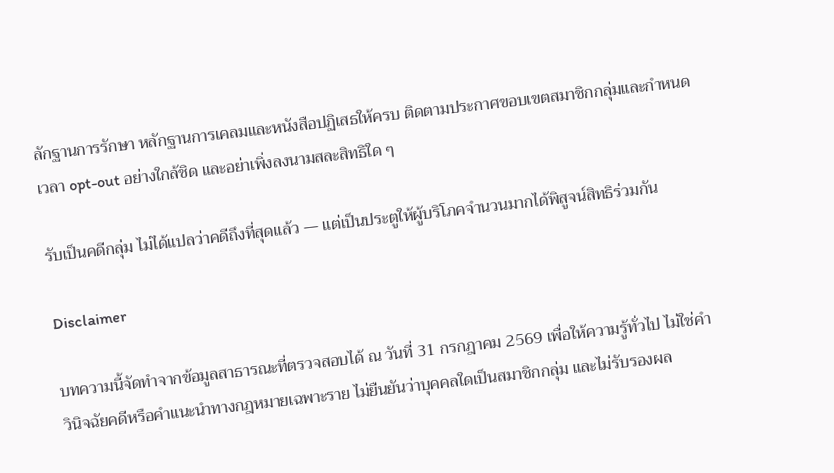ลักฐานการรักษา หลักฐานการเคลมและหนังสือปฏิเสธให้ครบ ติดตามประกาศขอบเขตสมาชิกกลุ่มและกำหนดเวลา opt-out อย่างใกล้ชิด และอย่าเพิ่งลงนามสละสิทธิใด ๆ

รับเป็นคดีกลุ่ม ไม่ได้แปลว่าคดีถึงที่สุดแล้ว — แต่เป็นประตูให้ผู้บริโภคจำนวนมากได้พิสูจน์สิทธิร่วมกัน

Disclaimer

บทความนี้จัดทำจากข้อมูลสาธารณะที่ตรวจสอบได้ ณ วันที่ 31 กรกฎาคม 2569 เพื่อให้ความรู้ทั่วไป ไม่ใช่คำวินิจฉัยคดีหรือคำแนะนำทางกฎหมายเฉพาะราย ไม่ยืนยันว่าบุคคลใดเป็นสมาชิกกลุ่ม และไม่รับรองผล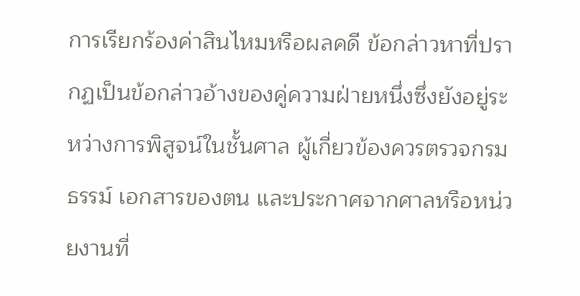การเรียกร้องค่าสินไหมหรือผลคดี ข้อกล่าวหาที่ปรากฏเป็นข้อกล่าวอ้างของคู่ความฝ่ายหนึ่งซึ่งยังอยู่ระหว่างการพิสูจน์ในชั้นศาล ผู้เกี่ยวข้องควรตรวจกรมธรรม์ เอกสารของตน และประกาศจากศาลหรือหน่วยงานที่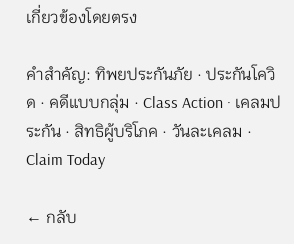เกี่ยวข้องโดยตรง

คำสำคัญ: ทิพยประกันภัย · ประกันโควิด · คดีแบบกลุ่ม · Class Action · เคลมประกัน · สิทธิผู้บริโภค · วันละเคลม · Claim Today

← กลับ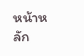หน้าหลัก